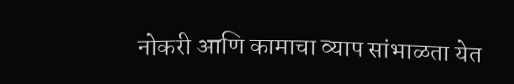नोकरी आणि कामाचा व्याप सांभाळता येत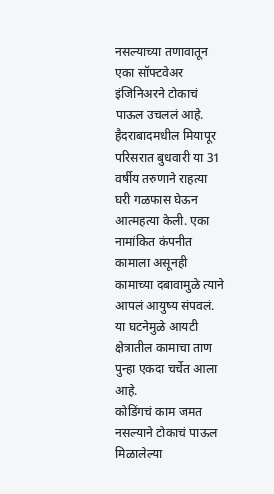नसल्याच्या तणावातून एका सॉफ्टवेअर इंजिनिअरने टोकाचं पाऊल उचललं आहे. हैदराबादमधील मियापूर परिसरात बुधवारी या 31 वर्षीय तरुणाने राहत्या घरी गळफास घेऊन आत्महत्या केली. एका नामांकित कंपनीत कामाला असूनही कामाच्या दबावामुळे त्याने आपलं आयुष्य संपवलं. या घटनेमुळे आयटी क्षेत्रातील कामाचा ताण पुन्हा एकदा चर्चेत आला आहे.
कोडिंगचं काम जमत नसल्याने टोकाचं पाऊल
मिळालेल्या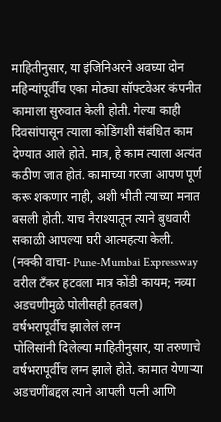माहितीनुसार, या इंजिनिअरने अवघ्या दोन महिन्यांपूर्वीच एका मोठ्या सॉफ्टवेअर कंपनीत कामाला सुरुवात केली होती. गेल्या काही दिवसांपासून त्याला कोडिंगशी संबंधित काम देण्यात आले होते. मात्र, हे काम त्याला अत्यंत कठीण जात होतं. कामाच्या गरजा आपण पूर्ण करू शकणार नाही, अशी भीती त्याच्या मनात बसली होती. याच नैराश्यातून त्याने बुधवारी सकाळी आपल्या घरी आत्महत्या केली.
(नक्की वाचा- Pune-Mumbai Expressway वरील टँकर हटवला मात्र कोंडी कायम; नव्या अडचणीमुळे पोलीसही हतबल)
वर्षभरापूर्वीच झालेलं लग्न
पोलिसांनी दिलेल्या माहितीनुसार, या तरुणाचे वर्षभरापूर्वीच लग्न झाले होते. कामात येणाऱ्या अडचणींबद्दल त्याने आपली पत्नी आणि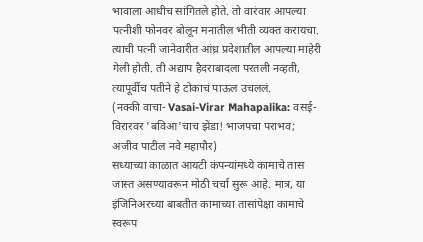भावाला आधीच सांगितले होते. तो वारंवार आपल्या पत्नीशी फोनवर बोलून मनातील भीती व्यक्त करायचा. त्याची पत्नी जानेवारीत आंध्र प्रदेशातील आपल्या माहेरी गेली होती. ती अद्याप हैदराबादला परतली नव्हती, त्यापूर्वीच पतीने हे टोकाचं पाऊल उचललं.
(नक्की वाचा- Vasai-Virar Mahapalika: वसई-विरारवर 'बविआ'चाच झेंडा! भाजपचा पराभव; अजीव पाटील नवे महापौर)
सध्याच्या काळात आयटी कंपन्यांमध्ये कामाचे तास जास्त असण्यावरून मोठी चर्चा सुरू आहे. मात्र, या इंजिनिअरच्या बाबतीत कामाच्या तासांपेक्षा कामाचे स्वरूप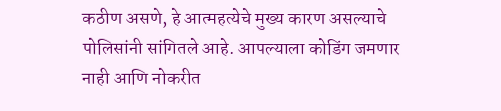कठीण असणे, हे आत्महत्येचे मुख्य कारण असल्याचे पोलिसांनी सांगितले आहे. आपल्याला कोडिंग जमणार नाही आणि नोकरीत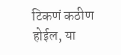टिकणं कठीण होईल, या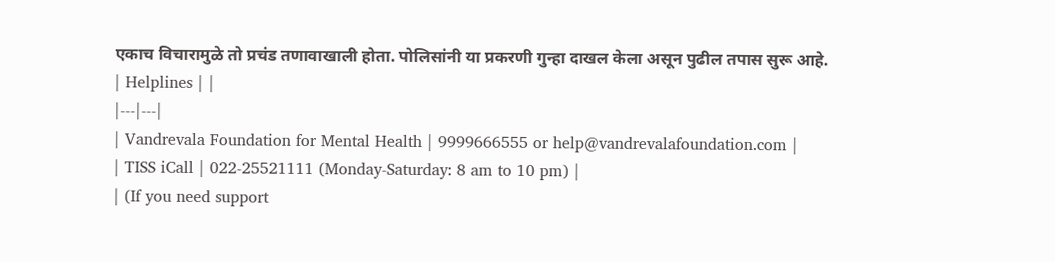एकाच विचारामुळे तो प्रचंड तणावाखाली होता. पोलिसांनी या प्रकरणी गुन्हा दाखल केला असून पुढील तपास सुरू आहे.
| Helplines | |
|---|---|
| Vandrevala Foundation for Mental Health | 9999666555 or help@vandrevalafoundation.com |
| TISS iCall | 022-25521111 (Monday-Saturday: 8 am to 10 pm) |
| (If you need support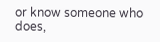or know someone who does,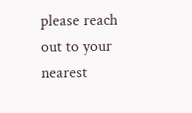please reach out to your nearest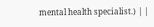mental health specialist.) | |